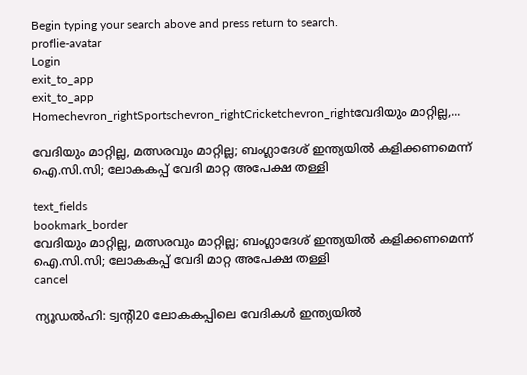Begin typing your search above and press return to search.
proflie-avatar
Login
exit_to_app
exit_to_app
Homechevron_rightSportschevron_rightCricketchevron_rightവേദിയും മാറ്റില്ല,...

വേദിയും മാറ്റില്ല, മത്സരവും മാറ്റില്ല; ബംഗ്ലാദേശ് ഇന്ത്യയിൽ കളിക്കണമെന്ന് ഐ.സി.സി; ലോകകപ്പ് വേദി മാറ്റ അപേക്ഷ തള്ളി

text_fields
bookmark_border
വേദിയും മാറ്റില്ല, മത്സരവും മാറ്റില്ല; ബംഗ്ലാദേശ് ഇന്ത്യയിൽ കളിക്കണമെന്ന് ഐ.സി.സി; ലോകകപ്പ് വേദി മാറ്റ അപേക്ഷ തള്ളി
cancel

ന്യൂഡൽഹി: ട്വന്റി20 ലോകകപ്പിലെ വേദികൾ ഇന്ത്യയിൽ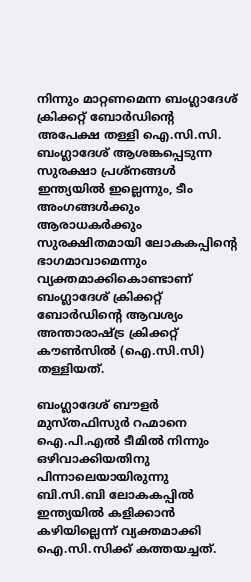നിന്നും മാറ്റണമെന്ന ബംഗ്ലാദേശ് ക്രിക്കറ്റ് ബോർഡിന്റെ അപേക്ഷ തള്ളി ഐ.സി.സി. ബംഗ്ലാദേശ് ആശങ്കപ്പെടുന്ന സുരക്ഷാ പ്രശ്നങ്ങൾ ഇന്ത്യയിൽ ഇല്ലെന്നും, ടീം അംഗങ്ങൾക്കും ആരാധകർക്കും സുരക്ഷിതമായി ലോകകപ്പിന്റെ ഭാഗമാവാമെന്നും വ്യക്തമാക്കികൊണ്ടാണ് ബംഗ്ലാദേശ് ക്രിക്കറ്റ് ബോർഡിന്റെ ആവശ്യം അന്താരാഷ്ട്ര ക്രിക്കറ്റ് കൗൺസിൽ (ഐ.സി.സി) തള്ളിയത്.

ബംഗ്ലാദേശ് ബൗളർ മുസ്തഫിസുർ റഹ്മാനെ ഐ.പി.എൽ ടീമിൽ നിന്നും ഒഴിവാക്കിയതിനു പിന്നാലെയായിരുന്നു ബി.സി.ബി ലോകകപ്പിൽ ഇന്ത്യയിൽ കളിക്കാൻ കഴിയില്ലെന്ന് വ്യക്തമാക്കി ഐ.സി.സിക്ക് കത്തയച്ചത്.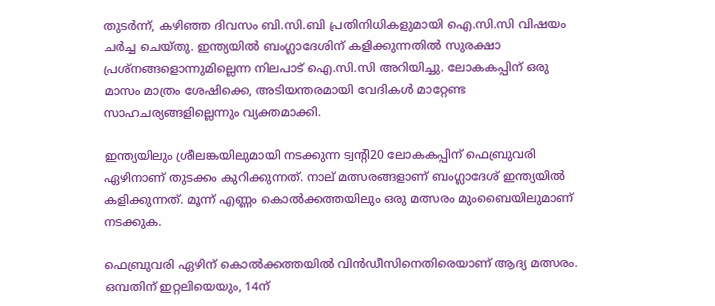തുടർന്ന്, കഴിഞ്ഞ ദിവസം ബി.സി.ബി പ്രതിനിധികളുമായി ഐ.സി.സി വിഷയം ചർച്ച ചെയ്തു. ഇന്ത്യയിൽ ബംഗ്ലാദേശിന് കളിക്കുന്നതിൽ സുരക്ഷാ പ്രശ്നങ്ങളൊന്നുമില്ലെന്ന നിലപാട് ഐ.സി.സി അറിയിച്ചു. ലോകകപ്പിന് ഒരു മാസം മാത്രം ശേഷിക്കെ, അടിയന്തരമായി വേദികൾ മാറ്റേണ്ട സാഹചര്യങ്ങളില്ലെന്നും വ്യക്തമാക്കി.

ഇന്ത്യയിലും ശ്രീലങ്കയിലുമായി നടക്കുന്ന ട്വന്റി20 ലോകകപ്പിന് ഫെബ്രുവരി ഏഴിനാണ് തുടക്കം കുറിക്കുന്നത്. നാല് മത്സരങ്ങളാണ് ബംഗ്ലാദേശ് ഇന്ത്യയിൽ കളിക്കുന്നത്. മൂന്ന് എണ്ണം കൊൽക്കത്തയിലും ഒരു മത്സരം മുംബൈയിലുമാണ് നടക്കുക.

ഫെബ്രുവരി ഏഴിന് കൊൽക്കത്തയിൽ വിൻഡീസിനെതിരെയാണ് ആദ്യ മത്സരം. ഒമ്പതിന് ഇറ്റലിയെയും, 14ന്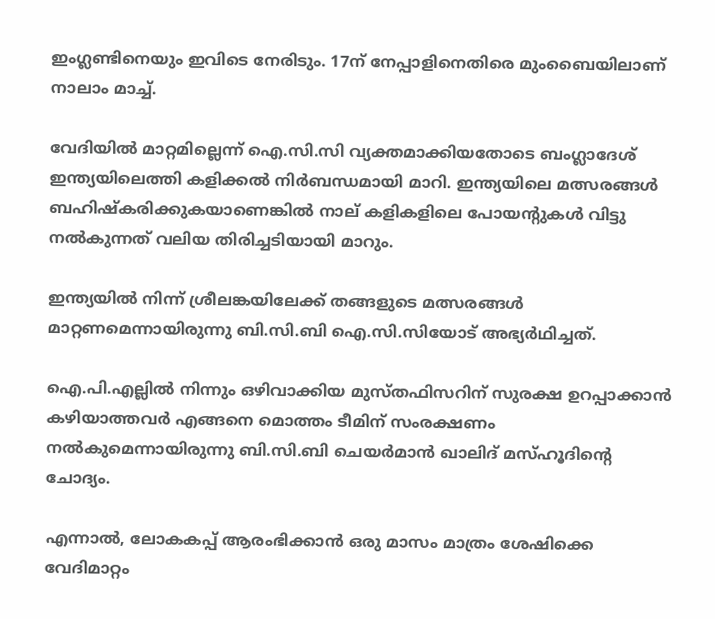ഇംഗ്ലണ്ടിനെയും ഇവിടെ നേരിടും. 17ന് നേപ്പാളിനെതിരെ മുംബൈയിലാണ് നാലാം മാച്ച്.

വേദിയിൽ മാറ്റമില്ലെന്ന് ഐ.സി.സി വ്യക്തമാക്കിയതോടെ ബംഗ്ലാദേശ് ഇന്ത്യയിലെത്തി കളിക്കൽ നിർബന്ധമായി മാറി. ഇന്ത്യയിലെ മത്സരങ്ങൾ ബഹിഷ്‍കരിക്കുകയാണെങ്കിൽ നാല് കളികളിലെ പോയന്റുകൾ വിട്ടു നൽകുന്നത് വലിയ തിരിച്ചടിയായി മാറും.

ഇന്ത്യയിൽ നിന്ന് ശ്രീലങ്കയിലേക്ക് തങ്ങളുടെ മത്സരങ്ങൾ മാറ്റണമെന്നായിരുന്നു ബി.സി.ബി ഐ.സി.സിയോട് അഭ്യർഥിച്ചത്.

ഐ.പി.എല്ലിൽ നിന്നും ഒഴിവാക്കിയ മുസ്തഫിസറിന് സുരക്ഷ ഉറപ്പാക്കാൻ കഴിയാത്തവർ എങ്ങനെ മൊത്തം ടീമിന് സംരക്ഷണം നൽകുമെന്നായിരുന്നു ബി.സി.ബി ചെയർമാൻ ഖാലിദ് മസ്ഹൂദിന്റെ ചോദ്യം.

എന്നാൽ, ലോകകപ്പ് ആരംഭിക്കാൻ ഒരു മാസം മാത്രം ശേഷിക്കെ വേദിമാറ്റം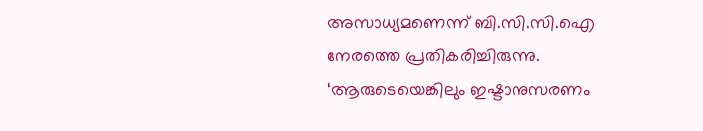അസാധ്യമണെന്ന് ബി.സി.സി.ഐ നേരത്തെ പ്രതികരിച്ചിരുന്നു. ‘ആരുടെയെങ്കിലും ഇഷ്ടാനുസരണം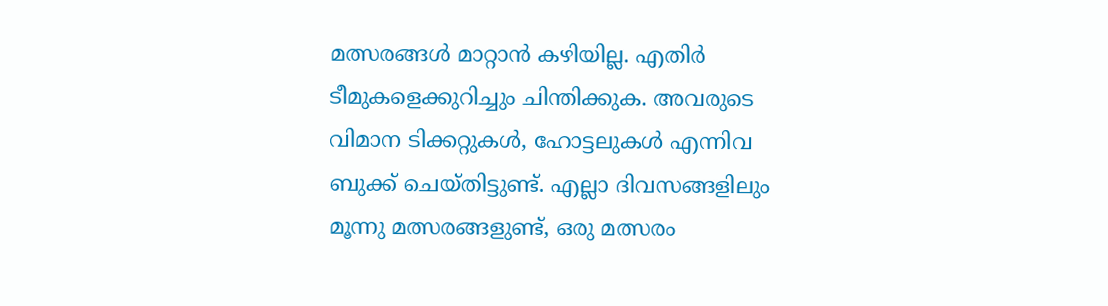മത്സരങ്ങൾ മാറ്റാൻ കഴിയില്ല. എതിർ ടീമുകളെക്കുറിച്ചും ചിന്തിക്കുക. അവരുടെ വിമാന ടിക്കറ്റുകൾ, ഹോട്ടലുകൾ എന്നിവ ബുക്ക് ചെയ്തിട്ടുണ്ട്. എല്ലാ ദിവസങ്ങളിലും മൂന്നു മത്സരങ്ങളുണ്ട്, ഒരു മത്സരം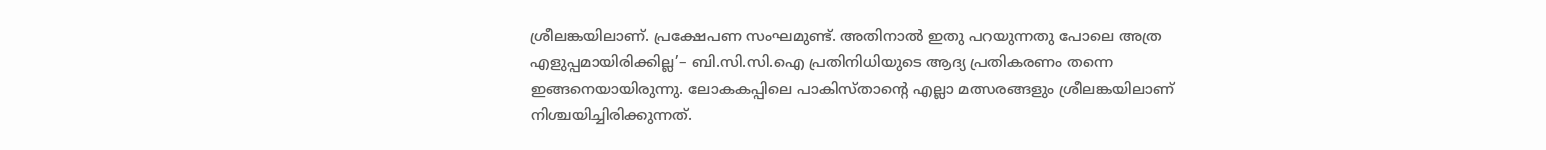ശ്രീലങ്കയിലാണ്. പ്രക്ഷേപണ സംഘമുണ്ട്. അതിനാൽ ഇതു പറയുന്നതു പോലെ അത്ര എളുപ്പമായിരിക്കില്ല’– ബി.സി.സി.ഐ പ്രതിനിധിയുടെ ആദ്യ പ്രതികരണം തന്നെ ഇങ്ങനെയായിരുന്നു. ലോകകപ്പിലെ പാകിസ്താന്റെ എല്ലാ മത്സരങ്ങളും ശ്രീലങ്കയിലാണ് നിശ്ചയിച്ചിരിക്കുന്നത്.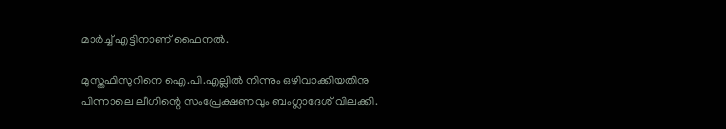മാർച്ച് എട്ടിനാണ് ഫൈനൽ.

മുസ്തഫിസുറിനെ ഐ.പി.എല്ലിൽ നിന്നും ഒഴിവാക്കിയതിനു പിന്നാലെ ലീഗിന്റെ സംപ്രേക്ഷണവും ബംഗ്ലാദേശ് വിലക്കി.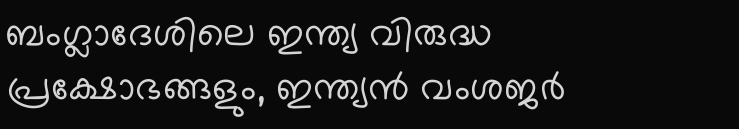ബംഗ്ലാദേശിലെ ഇന്ത്യ വിരുദ്ധ പ്രക്ഷോഭങ്ങളും, ഇന്ത്യൻ വംശജർ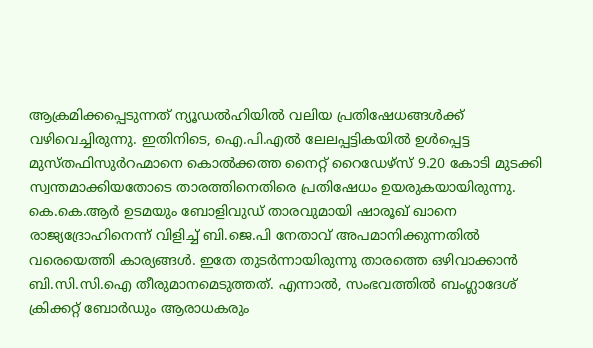ആക്രമിക്കപ്പെടുന്നത് ന്യൂഡൽഹിയിൽ വലിയ പ്രതിഷേധങ്ങൾക്ക് വഴിവെച്ചിരുന്നു. ഇതിനിടെ, ഐ.പി.എൽ ലേലപ്പട്ടികയിൽ ഉൾപ്പെട്ട മുസ്തഫിസുർറഹ്മാനെ കൊൽക്കത്ത നൈറ്റ് റൈഡേഴ്സ് 9.20 കോടി മുടക്കി സ്വന്തമാക്കിയതോടെ താരത്തിനെതിരെ പ്രതിഷേധം ഉയരുകയായിരുന്നു. കെ.കെ.ആർ ഉടമയും ബോളിവുഡ് താരവുമായി ഷാരൂഖ് ഖാനെ രാജ്യദ്രോഹിനെന്ന് വിളിച്ച് ബി.ജെ.പി നേതാവ് അപമാനിക്കുന്നതിൽ വരെയെത്തി കാര്യങ്ങൾ. ഇതേ തുടർന്നായിരുന്നു താരത്തെ ഒഴിവാക്കാൻ ബി.സി.സി.ഐ തീരുമാനമെടുത്തത്. എന്നാൽ, സംഭവത്തിൽ ബംഗ്ലാദേശ് ക്രിക്കറ്റ് ബോർഡും ആരാധകരും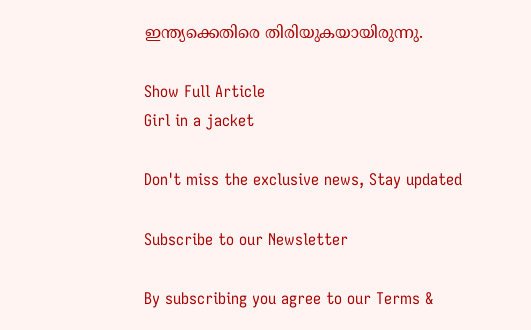ഇന്ത്യക്കെതിരെ തിരിയുകയായിരുന്നു.

Show Full Article
Girl in a jacket

Don't miss the exclusive news, Stay updated

Subscribe to our Newsletter

By subscribing you agree to our Terms &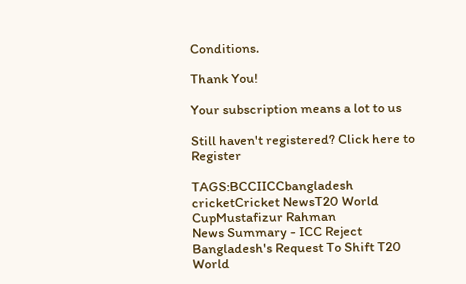Conditions.

Thank You!

Your subscription means a lot to us

Still haven't registered? Click here to Register

TAGS:BCCIICCbangladesh cricketCricket NewsT20 World CupMustafizur Rahman
News Summary - ICC Reject Bangladesh's Request To Shift T20 World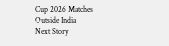Cup 2026 Matches Outside India
Next Story